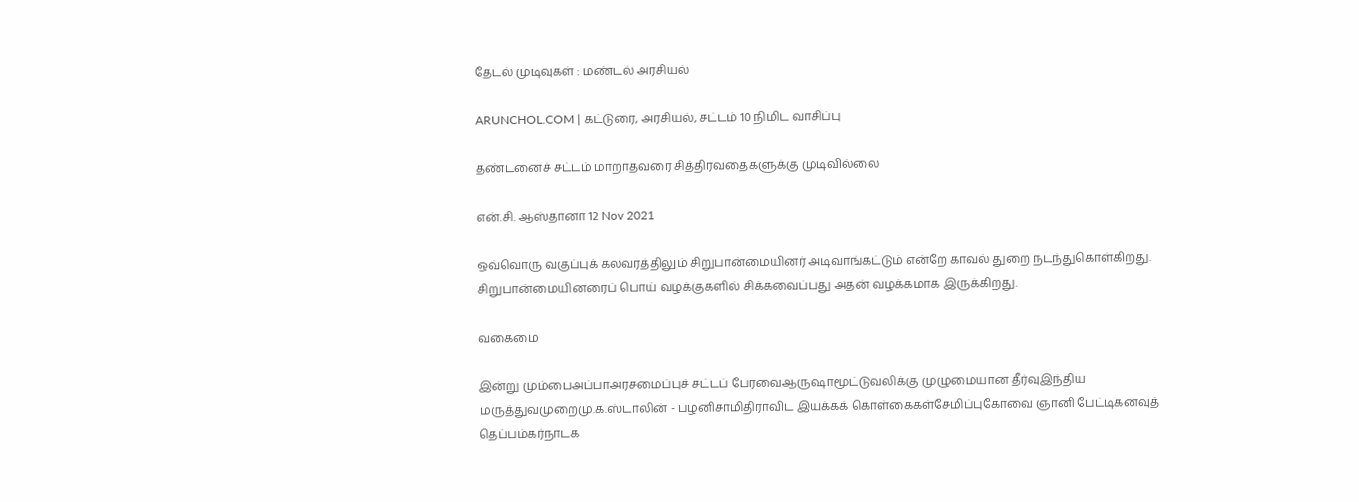தேடல் முடிவுகள் : மண்டல் அரசியல்

ARUNCHOL.COM | கட்டுரை, அரசியல், சட்டம் 10 நிமிட வாசிப்பு

தண்டனைச் சட்டம் மாறாதவரை சித்திரவதைகளுக்கு முடிவில்லை

என்.சி. ஆஸ்தானா 12 Nov 2021

ஒவ்வொரு வகுப்புக் கலவரத்திலும் சிறுபான்மையினர் அடிவாங்கட்டும் என்றே காவல் துறை நடந்துகொள்கிறது. சிறுபான்மையினரைப் பொய் வழக்குகளில் சிக்கவைப்பது அதன் வழக்கமாக இருக்கிறது.

வகைமை

இன்று மும்பைஅப்பாஅரசமைப்புச் சட்டப் பேரவைஆருஷாமூட்டுவலிக்கு முழுமையான தீர்வுஇந்திய மருத்துவமுறைமு.க.ஸ்டாலின் - பழனிசாமிதிராவிட இயக்கக் கொள்கைகள்சேமிப்புகோவை ஞானி பேட்டிகனவுத் தெப்பம்கர்நாடக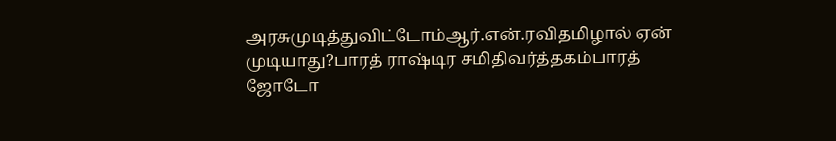அரசுமுடித்துவிட்டோம்ஆர்.என்.ரவிதமிழால் ஏன் முடியாது?பாரத் ராஷ்டிர சமிதிவர்த்தகம்பாரத் ஜோடோ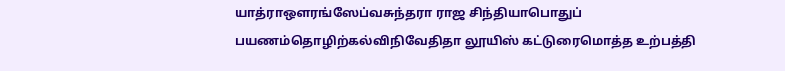யாத்ராஔரங்ஸேப்வசுந்தரா ராஜ சிந்தியாபொதுப் பயணம்தொழிற்கல்விநிவேதிதா லூயிஸ் கட்டுரைமொத்த உற்பத்தி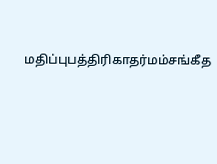மதிப்புபத்திரிகாதர்மம்சங்கீத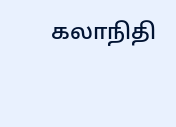கலாநிதி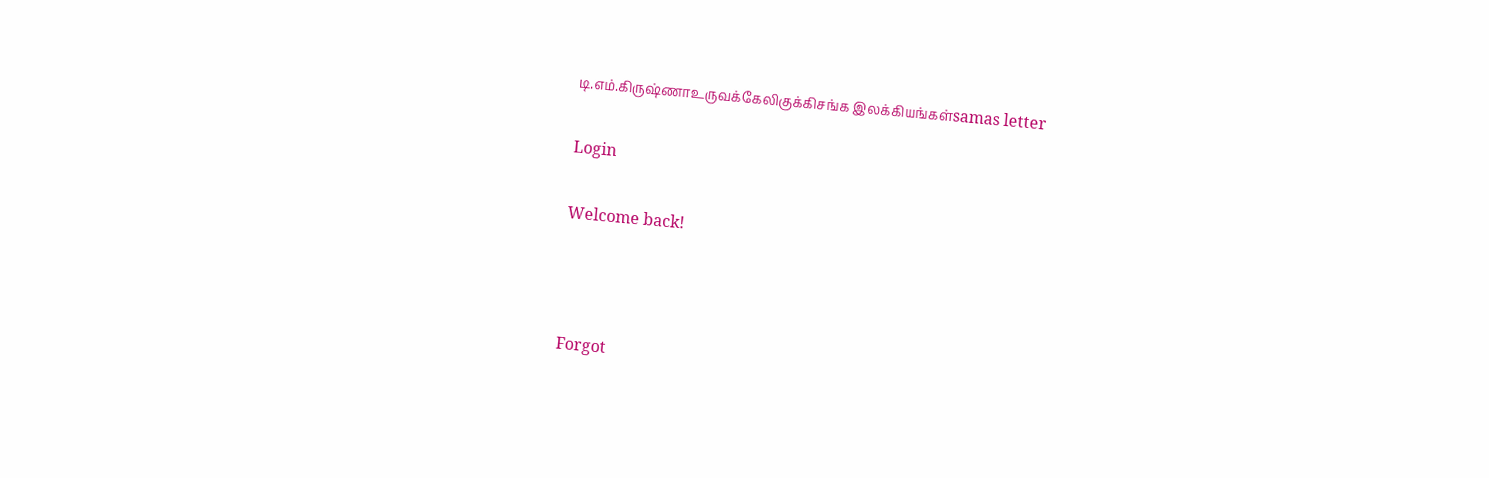டி.எம்.கிருஷ்ணாஉருவக்கேலிகுக்கிசங்க இலக்கியங்கள்samas letter

Login

Welcome back!



Forgot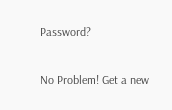Password?

No Problem! Get a new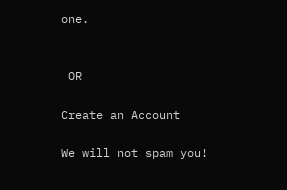one.


 OR

Create an Account

We will not spam you!